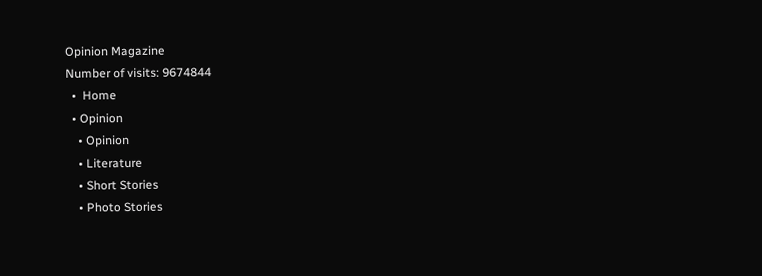Opinion Magazine
Number of visits: 9674844
  •  Home
  • Opinion
    • Opinion
    • Literature
    • Short Stories
    • Photo Stories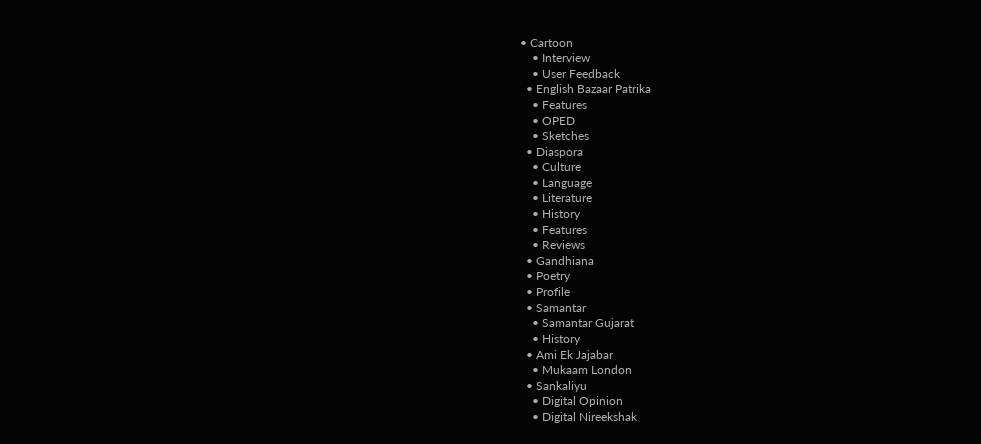• Cartoon
    • Interview
    • User Feedback
  • English Bazaar Patrika
    • Features
    • OPED
    • Sketches
  • Diaspora
    • Culture
    • Language
    • Literature
    • History
    • Features
    • Reviews
  • Gandhiana
  • Poetry
  • Profile
  • Samantar
    • Samantar Gujarat
    • History
  • Ami Ek Jajabar
    • Mukaam London
  • Sankaliyu
    • Digital Opinion
    • Digital Nireekshak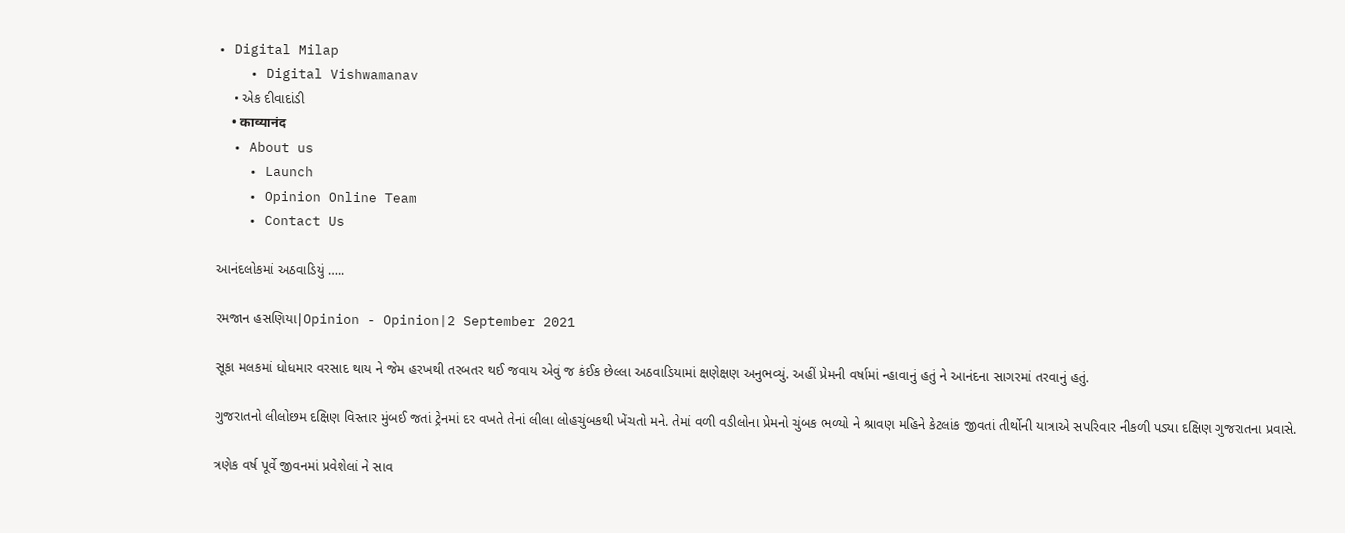• Digital Milap
    • Digital Vishwamanav
    • એક દીવાદાંડી
    • काव्यानंद
  • About us
    • Launch
    • Opinion Online Team
    • Contact Us

આનંદલોકમાં અઠવાડિયું …..

રમજાન હસણિયા|Opinion - Opinion|2 September 2021

સૂકા મલકમાં ધોધમાર વરસાદ થાય ને જેમ હરખથી તરબતર થઈ જવાય એવું જ કંઈક છેલ્લા અઠવાડિયામાં ક્ષણેક્ષણ અનુભવ્યું. અહીં પ્રેમની વર્ષામાં ન્હાવાનું હતું ને આનંદના સાગરમાં તરવાનું હતું.

ગુજરાતનો લીલોછમ દક્ષિણ વિસ્તાર મુંબઈ જતાં ટ્રેનમાં દર વખતે તેનાં લીલા લોહચુંબકથી ખેંચતો મને. તેમાં વળી વડીલોના પ્રેમનો ચુંબક ભળ્યો ને શ્રાવણ મહિને કેટલાંક જીવતાં તીર્થોની યાત્રાએ સપરિવાર નીકળી પડ્યા દક્ષિણ ગુજરાતના પ્રવાસે.

ત્રણેક વર્ષ પૂર્વે જીવનમાં પ્રવેશેલાં ને સાવ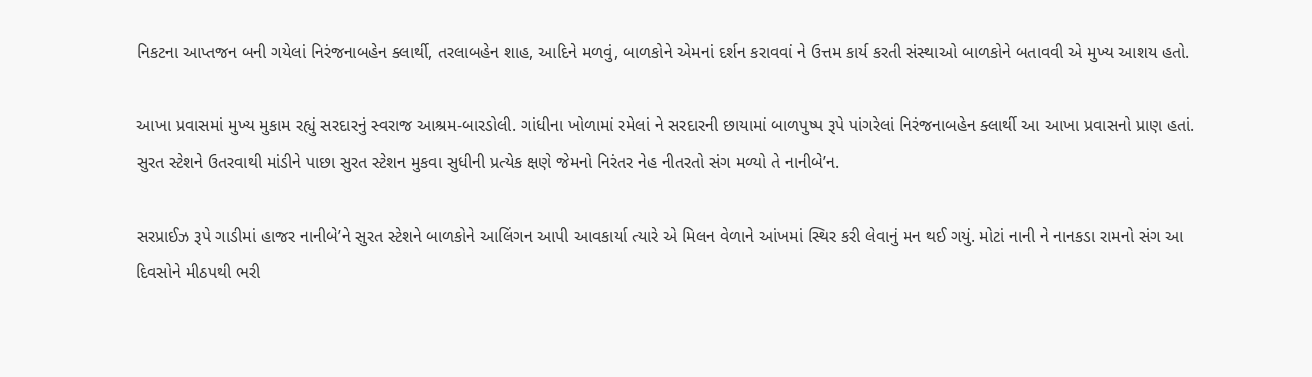નિકટના આપ્તજન બની ગયેલાં નિરંજનાબહેન ક્લાર્થી, તરલાબહેન શાહ, આદિને મળવું, બાળકોને એમનાં દર્શન કરાવવાં ને ઉત્તમ કાર્ય કરતી સંસ્થાઓ બાળકોને બતાવવી એ મુખ્ય આશય હતો.

આખા પ્રવાસમાં મુખ્ય મુકામ રહ્યું સરદારનું સ્વરાજ આશ્રમ-બારડોલી. ગાંધીના ખોળામાં રમેલાં ને સરદારની છાયામાં બાળપુષ્પ રૂપે પાંગરેલાં નિરંજનાબહેન ક્લાર્થી આ આખા પ્રવાસનો પ્રાણ હતાં. સુરત સ્ટેશને ઉતરવાથી માંડીને પાછા સુરત સ્ટેશન મુકવા સુધીની પ્રત્યેક ક્ષણે જેમનો નિરંતર નેહ નીતરતો સંગ મળ્યો તે નાનીબે’ન.

સરપ્રાઈઝ રૂપે ગાડીમાં હાજર નાનીબે’ને સુરત સ્ટેશને બાળકોને આલિંગન આપી આવકાર્યા ત્યારે એ મિલન વેળાને આંખમાં સ્થિર કરી લેવાનું મન થઈ ગયું. મોટાં નાની ને નાનકડા રામનો સંગ આ દિવસોને મીઠપથી ભરી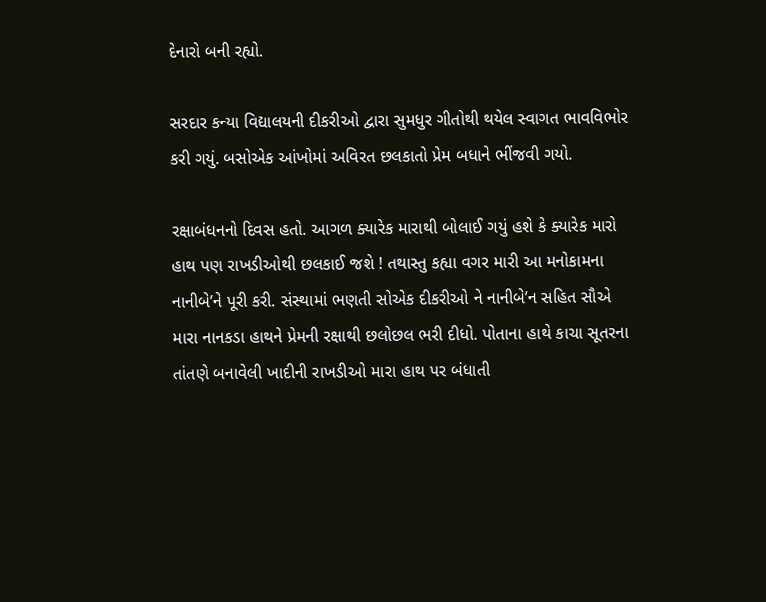દેનારો બની રહ્યો.

સરદાર કન્યા વિદ્યાલયની દીકરીઓ દ્વારા સુમધુર ગીતોથી થયેલ સ્વાગત ભાવવિભોર કરી ગયું. બસોએક આંખોમાં અવિરત છલકાતો પ્રેમ બધાને ભીંજવી ગયો.

રક્ષાબંધનનો દિવસ હતો. આગળ ક્યારેક મારાથી બોલાઈ ગયું હશે કે ક્યારેક મારો હાથ પણ રાખડીઓથી છલકાઈ જશે ! તથાસ્તુ કહ્યા વગર મારી આ મનોકામના નાનીબે’ને પૂરી કરી. સંસ્થામાં ભણતી સોએક દીકરીઓ ને નાનીબે’ન સહિત સૌએ મારા નાનકડા હાથને પ્રેમની રક્ષાથી છલોછલ ભરી દીધો. પોતાના હાથે કાચા સૂતરના તાંતણે બનાવેલી ખાદીની રાખડીઓ મારા હાથ પર બંધાતી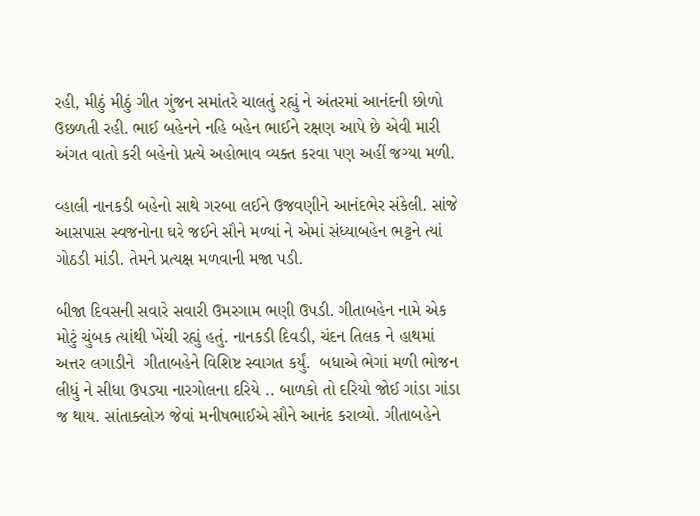રહી, મીઠું મીઠું ગીત ગુંજન સમાંતરે ચાલતું રહ્યું ને અંતરમાં આનંદની છોળો ઉછળતી રહી. ભાઈ બહેનને નહિ બહેન ભાઈને રક્ષણ આપે છે એવી મારી અંગત વાતો કરી બહેનો પ્રત્યે અહોભાવ વ્યક્ત કરવા પણ અહીં જગ્યા મળી.

વ્હાલી નાનકડી બહેનો સાથે ગરબા લઈને ઉજવણીને આનંદભેર સંકેલી. સાંજે આસપાસ સ્વજનોના ઘરે જઈને સૌને મળ્યાં ને એમાં સંધ્યાબહેન ભટ્ટને ત્યાં ગોઠડી માંડી. તેમને પ્રત્યક્ષ મળવાની મજા પડી.

બીજા દિવસની સવારે સવારી ઉમરગામ ભણી ઉપડી. ગીતાબહેન નામે એક મોટું ચુંબક ત્યાંથી ખેંચી રહ્યું હતું. નાનકડી દિવડી, ચંદન તિલક ને હાથમાં અત્તર લગાડીને  ગીતાબહેને વિશિષ્ટ સ્વાગત કર્યું.  બધાએ ભેગાં મળી ભોજન લીધું ને સીધા ઉપડ્યા નારગોલના દરિયે .. બાળકો તો દરિયો જોઈ ગાંડા ગાંડા જ થાય. સાંતાક્લોઝ જેવાં મનીષભાઈએ સૌને આનંદ કરાવ્યો. ગીતાબહેને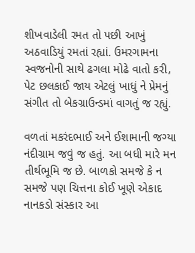શીખવાડેલી રમત તો પછી આખું અઠવાડિયું રમતાં રહ્યાં. ઉમરગામના સ્વજનોની સાથે ઢગલા મોઢે વાતો કરી, પેટ છલકાઈ જાય એટલું ખાધું ને પ્રેમનું સંગીત તો બેકગ્રાઉન્ડમાં વાગતું જ રહ્યું.

વળતાં મકરંદભાઈ અને ઈશામાની જગ્યા નંદીગ્રામ જવું જ હતું. આ બધી મારે મન તીર્થભૂમિ જ છે. બાળકો સમજે કે ન સમજે પણ ચિત્તના કોઈ ખૂણે એકાદ નાનકડો સંસ્કાર આ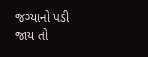જગ્યાનો પડી જાય તો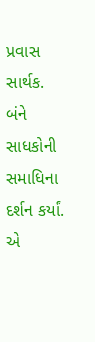પ્રવાસ સાર્થક. બંને સાધકોની સમાધિના દર્શન કર્યાં. એ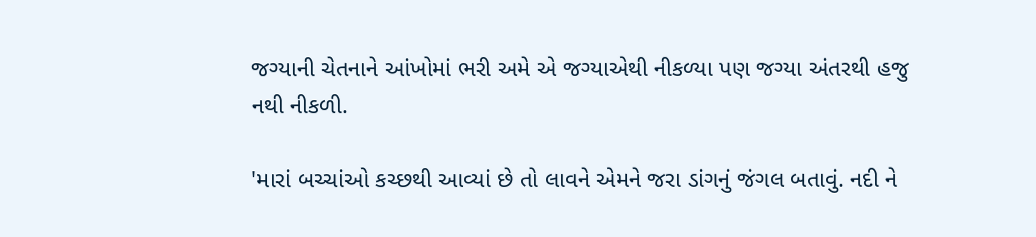જગ્યાની ચેતનાને આંખોમાં ભરી અમે એ જગ્યાએથી નીકળ્યા પણ જગ્યા અંતરથી હજુ નથી નીકળી.

'મારાં બચ્ચાંઓ કચ્છથી આવ્યાં છે તો લાવને એમને જરા ડાંગનું જંગલ બતાવું. નદી ને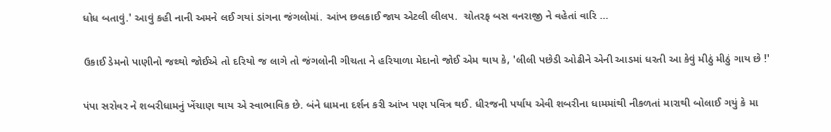ધોધ બતાવું.' આવું કહી નાની અમને લઈ ગયાં ડાંગના જંગલોમાં. આંખ છલકાઈ જાય એટલી લીલપ.  ચોતરફ બસ વનરાજી ને વહેતાં વારિ …

ઉકાઈ ડેમનો પાણીનો જથ્થો જોઈએ તો દરિયો જ લાગે તો જંગલોની ગીચતા ને હરિયાળા મેદાનો જોઈ એમ થાય કે, 'લીલી પછેડી ઓઢીને એની આડમાં ધરતી આ કેવું મીઠું મીઠું ગાય છે !'

પંપા સરોવર ને શબરીધામનું ખેંચાણ થાય એ સ્વાભાવિક છે. બંને ધામના દર્શન કરી આંખ પણ પવિત્ર થઈ. ધીરજની પર્યાય એવી શબરીના ધામમાંથી નીકળતાં મારાથી બોલાઈ ગયું કે મા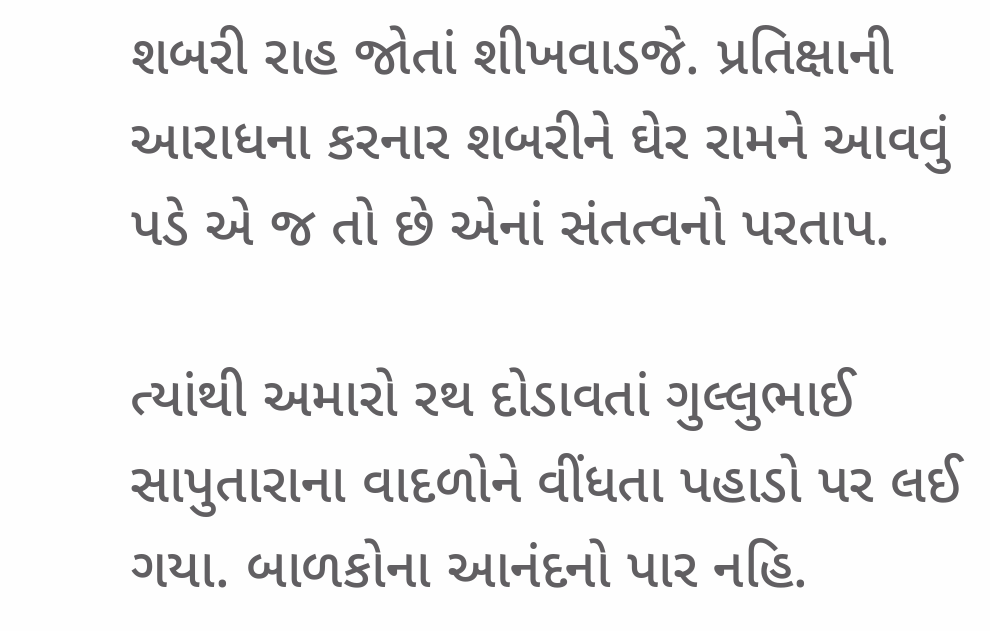શબરી રાહ જોતાં શીખવાડજે. પ્રતિક્ષાની આરાધના કરનાર શબરીને ઘેર રામને આવવું પડે એ જ તો છે એનાં સંતત્વનો પરતાપ.

ત્યાંથી અમારો રથ દોડાવતાં ગુલ્લુભાઈ સાપુતારાના વાદળોને વીંધતા પહાડો પર લઈ ગયા. બાળકોના આનંદનો પાર નહિ.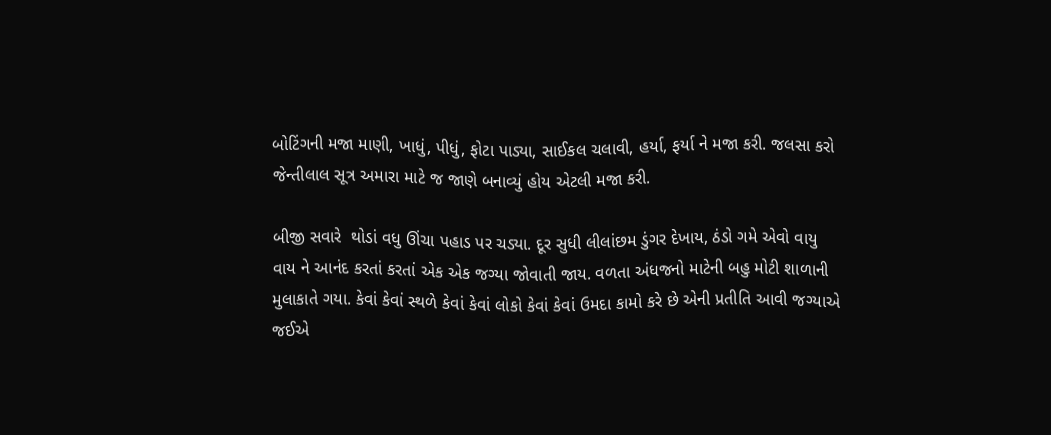બોટિંગની મજા માણી, ખાધું, પીધું, ફોટા પાડ્યા, સાઈકલ ચલાવી, હર્યા, ફર્યા ને મજા કરી. જલસા કરો જેન્તીલાલ સૂત્ર અમારા માટે જ જાણે બનાવ્યું હોય એટલી મજા કરી.

બીજી સવારે  થોડાં વધુ ઊંચા પહાડ પર ચડ્યા. દૂર સુધી લીલાંછમ ડુંગર દેખાય, ઠંડો ગમે એવો વાયુ વાય ને આનંદ કરતાં કરતાં એક એક જગ્યા જોવાતી જાય. વળતા અંધજનો માટેની બહુ મોટી શાળાની મુલાકાતે ગયા. કેવાં કેવાં સ્થળે કેવાં કેવાં લોકો કેવાં કેવાં ઉમદા કામો કરે છે એની પ્રતીતિ આવી જગ્યાએ જઈએ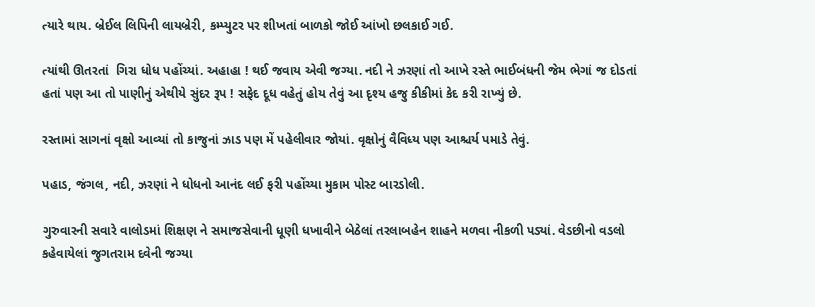ત્યારે થાય. બ્રેઈલ લિપિની લાયબ્રેરી, કમ્પ્યુટર પર શીખતાં બાળકો જોઈ આંખો છલકાઈ ગઈ.

ત્યાંથી ઊતરતાં  ગિરા ધોધ પહોંચ્યાં. અહાહા ! થઈ જવાય એવી જગ્યા. નદી ને ઝરણાં તો આખે રસ્તે ભાઈબંધની જેમ ભેગાં જ દોડતાં હતાં પણ આ તો પાણીનું એથીયે સુંદર રૂપ ! સફેદ દૂધ વહેતું હોય તેવું આ દૃશ્ય હજુ કીકીમાં કેદ કરી રાખ્યું છે.

રસ્તામાં સાગનાં વૃક્ષો આવ્યાં તો કાજુનાં ઝાડ પણ મેં પહેલીવાર જોયાં. વૃક્ષોનું વૈવિધ્ય પણ આશ્ચર્ય પમાડે તેવું.

પહાડ, જંગલ, નદી, ઝરણાં ને ધોધનો આનંદ લઈ ફરી પહોંચ્યા મુકામ પોસ્ટ બારડોલી.

ગુરુવારની સવારે વાલોડમાં શિક્ષણ ને સમાજસેવાની ધૂણી ધખાવીને બેઠેલાં તરલાબહેન શાહને મળવા નીકળી પડ્યાં. વેડછીનો વડલો કહેવાયેલાં જુગતરામ દવેની જગ્યા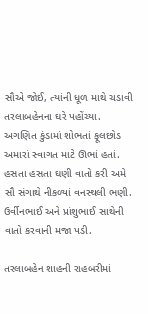સૌએ જોઈ, ત્યાંની ધૂળ માથે ચડાવી તરલાબહેનના ઘરે પહોંચ્યા. અગણિત કુંડામાં શોભતાં ફૂલછોડ અમારાં સ્વાગત માટે ઊભાં હતાં. હસતા હસતા ઘણી વાતો કરી અમે સૌ સંગાથે નીકળ્યાં વનસ્થલી ભણી. ઉર્વીનભાઈ અને પ્રાંશુભાઈ સાથેની વાતો કરવાની મજા પડી.

તરલાબહેન શાહની રાહબરીમાં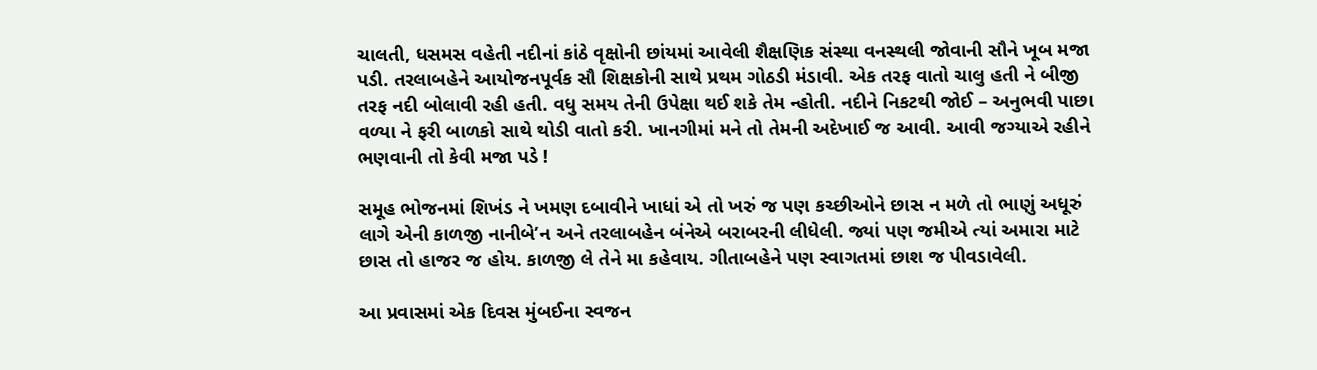ચાલતી, ધસમસ વહેતી નદીનાં કાંઠે વૃક્ષોની છાંયમાં આવેલી શૈક્ષણિક સંસ્થા વનસ્થલી જોવાની સૌને ખૂબ મજા પડી. તરલાબહેને આયોજનપૂર્વક સૌ શિક્ષકોની સાથે પ્રથમ ગોઠડી મંડાવી. એક તરફ વાતો ચાલુ હતી ને બીજી તરફ નદી બોલાવી રહી હતી. વધુ સમય તેની ઉપેક્ષા થઈ શકે તેમ ન્હોતી. નદીને નિકટથી જોઈ – અનુભવી પાછા વળ્યા ને ફરી બાળકો સાથે થોડી વાતો કરી. ખાનગીમાં મને તો તેમની અદેખાઈ જ આવી. આવી જગ્યાએ રહીને ભણવાની તો કેવી મજા પડે !

સમૂહ ભોજનમાં શિખંડ ને ખમણ દબાવીને ખાધાં એ તો ખરું જ પણ કચ્છીઓને છાસ ન મળે તો ભાણું અધૂરું લાગે એની કાળજી નાનીબે’ન અને તરલાબહેન બંનેએ બરાબરની લીધેલી. જ્યાં પણ જમીએ ત્યાં અમારા માટે છાસ તો હાજર જ હોય. કાળજી લે તેને મા કહેવાય. ગીતાબહેને પણ સ્વાગતમાં છાશ જ પીવડાવેલી.

આ પ્રવાસમાં એક દિવસ મુંબઈના સ્વજન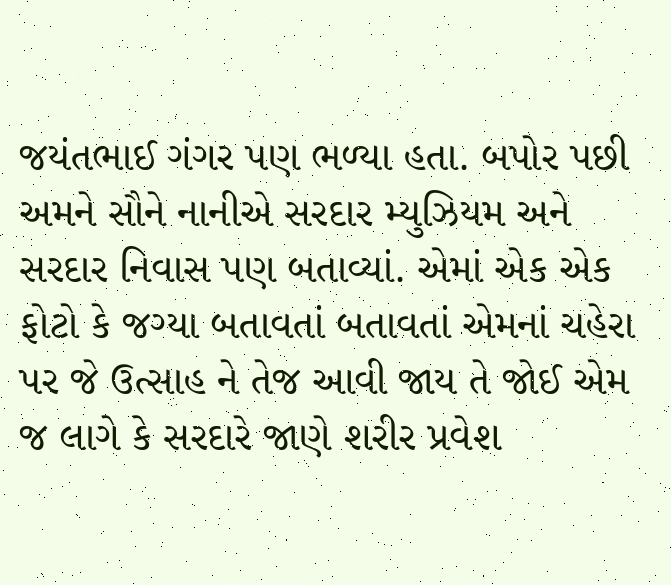જયંતભાઈ ગંગર પણ ભળ્યા હતા. બપોર પછી અમને સૌને નાનીએ સરદાર મ્યુઝિયમ અને સરદાર નિવાસ પણ બતાવ્યાં. એમાં એક એક ફોટો કે જગ્યા બતાવતાં બતાવતાં એમનાં ચહેરા પર જે ઉત્સાહ ને તેજ આવી જાય તે જોઈ એમ જ લાગે કે સરદારે જાણે શરીર પ્રવેશ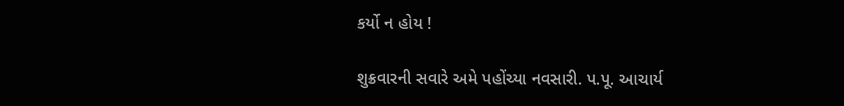કર્યો ન હોય !

શુક્રવારની સવારે અમે પહોંચ્યા નવસારી. પ.પૂ. આચાર્ય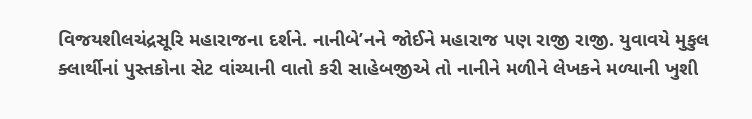વિજયશીલચંદ્રસૂરિ મહારાજના દર્શને. નાનીબે’નને જોઈને મહારાજ પણ રાજી રાજી. યુવાવયે મુકુલ ક્લાર્થીનાં પુસ્તકોના સેટ વાંચ્યાની વાતો કરી સાહેબજીએ તો નાનીને મળીને લેખકને મળ્યાની ખુશી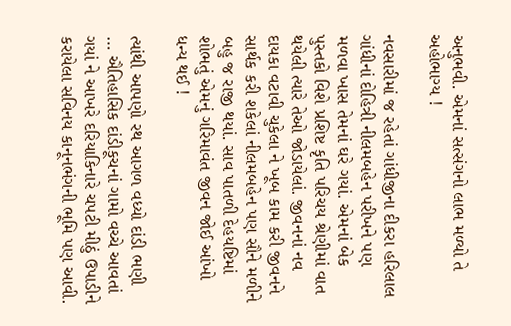અનુભવી. એમનાં સત્સંગનો લાભ મળ્યો તે અહોભાગ્ય !

નવસારીમાં જ રહેતાં ગાંધીજીના દીકરા હરિલાલ ગાંધીનાં દોહિત્રી નીલમબહેન પરીખને પણ મળવા ખાસ તેમનાં ઘરે ગયાં. એમનાં બેક પુસ્તકો વિશે પ્રશિષ્ટ કૃતિ પરિચય શ્રેણીમાં વાત થયેલી ત્યારે તેઓ જોડાયેલાં. જીવનનાં નવ દાયકા વટાવી ચુકેલા ને ખૂબ કામ કરી જીવનને સાર્થક કરી શકેલાં નીલમબહેન પણ સૌને મળીને બહુ જ રાજી થયાં. સાવ પાતળી દેહયષ્ટિમાં શોભતું એમનું ગરિમાવંત જીવન જોઈ આંખો ધન્ય થઈ !

ત્યાંથી આપણો રથ આગળ વધ્યો દાંડી ભણી … ઐતિહાસિક દાંડીકૂચનાં ગામો વચ્ચે આવતાં ગયાં ને આખરે દરિયાકિનારે ચપટી મીઠું ઉપાડીને કરાયેલા સવિનય કાનૂનભંગની ભૂમિ પણ આવી.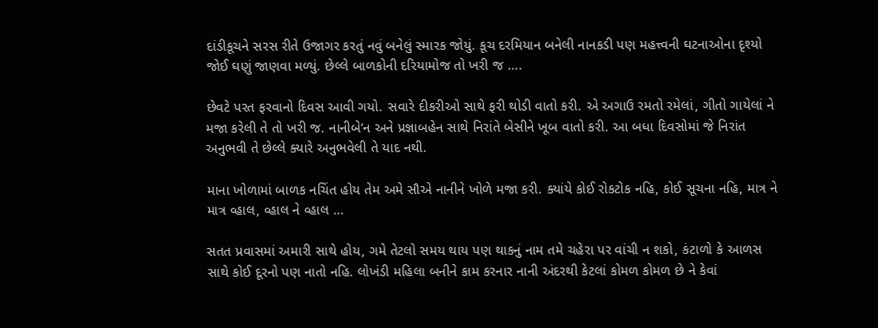દાંડીકૂચને સરસ રીતે ઉજાગર કરતું નવું બનેલું સ્મારક જોયું. કૂચ દરમિયાન બનેલી નાનકડી પણ મહત્ત્વની ઘટનાઓના દૃશ્યો જોઈ ઘણું જાણવા મળ્યું. છેલ્લે બાળકોની દરિયામોજ તો ખરી જ ….

છેવટે પરત ફરવાનો દિવસ આવી ગયો. સવારે દીકરીઓ સાથે ફરી થોડી વાતો કરી. એ અગાઉ રમતો રમેલાં, ગીતો ગાયેલાં ને મજા કરેલી તે તો ખરી જ. નાનીબે’ન અને પ્રજ્ઞાબહેન સાથે નિરાંતે બેસીને ખૂબ વાતો કરી. આ બધા દિવસોમાં જે નિરાંત અનુભવી તે છેલ્લે ક્યારે અનુભવેલી તે યાદ નથી.

માના ખોળામાં બાળક નચિંત હોય તેમ અમે સૌએ નાનીને ખોળે મજા કરી. ક્યાંયે કોઈ રોકટોક નહિ, કોઈ સૂચના નહિ, માત્ર ને માત્ર વ્હાલ, વ્હાલ ને વ્હાલ …

સતત પ્રવાસમાં અમારી સાથે હોય, ગમે તેટલો સમય થાય પણ થાકનું નામ તમે ચહેરા પર વાંચી ન શકો, કંટાળો કે આળસ સાથે કોઈ દૂરનો પણ નાતો નહિ. લોખંડી મહિલા બનીને કામ કરનાર નાની અંદરથી કેટલાં કોમળ કોમળ છે ને કેવાં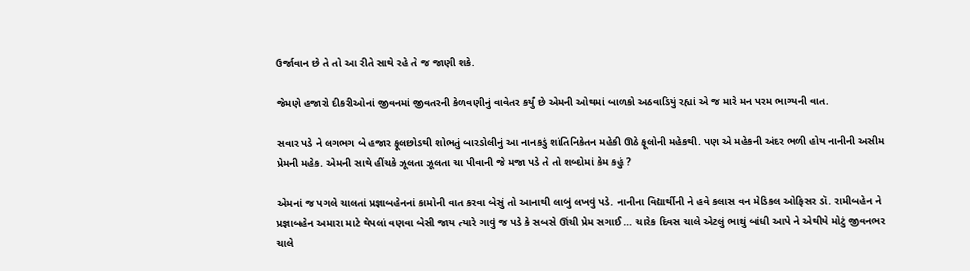ઉર્જાવાન છે તે તો આ રીતે સાથે રહે તે જ જાણી શકે.

જેમણે હજારો દીકરીઓનાં જીવનમાં જીવતરની કેળવણીનું વાવેતર કર્યું છે એમની ઓથમાં બાળકો અઠવાડિયું રહ્યાં એ જ મારે મન પરમ ભાગ્યની વાત.

સવાર પડે ને લગભગ બે હજાર ફૂલછોડથી શોભતું બારડોલીનું આ નાનકડું શાંતિનિકેતન મહેકી ઊઠે ફૂલોની મહેકથી. પણ એ મહેકની અંદર ભળી હોય નાનીની અસીમ પ્રેમની મહેક. એમની સાથે હીંચકે ઝૂલતા ઝૂલતા ચા પીવાની જે મજા પડે તે તો શબ્દોમાં કેમ કહું ?

એમનાં જ પગલે ચાલતાં પ્રજ્ઞાબહેનનાં કામોની વાત કરવા બેસું તો આનાથી લાબું લખવું પડે. નાનીના વિદ્યાર્થીની ને હવે કલાસ વન મેડિકલ ઓફિસર ડૉ. રામીબહેન ને પ્રજ્ઞાબહેન અમારા માટે થેપલાં વણવા બેસી જાય ત્યારે ગાવું જ પડે કે સબસે ઊંચી પ્રેમ સગાઈ … ચારેક દિવસ ચાલે એટલું ભાથું બાંધી આપે ને એથીયે મોટું જીવનભર ચાલે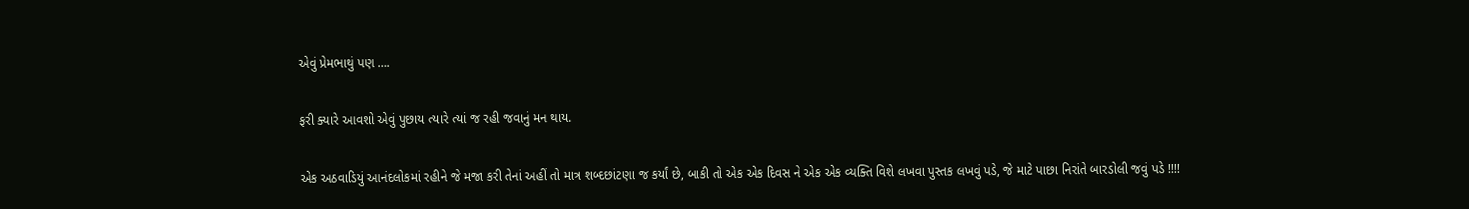એવું પ્રેમભાથું પણ ….

ફરી ક્યારે આવશો એવું પુછાય ત્યારે ત્યાં જ રહી જવાનું મન થાય.

એક અઠવાડિયું આનંદલોકમાં રહીને જે મજા કરી તેનાં અહીં તો માત્ર શબ્દછાંટણા જ કર્યાં છે, બાકી તો એક એક દિવસ ને એક એક વ્યક્તિ વિશે લખવા પુસ્તક લખવું પડે, જે માટે પાછા નિરાંતે બારડોલી જવું પડે !!!!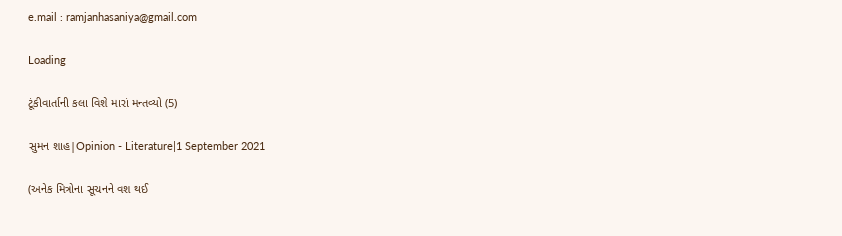e.mail : ramjanhasaniya@gmail.com

Loading

ટૂંકીવાર્તાની કલા વિશે મારાં મન્તવ્યો (5)

સુમન શાહ|Opinion - Literature|1 September 2021

(અનેક મિત્રોના સૂચનને વશ થઈ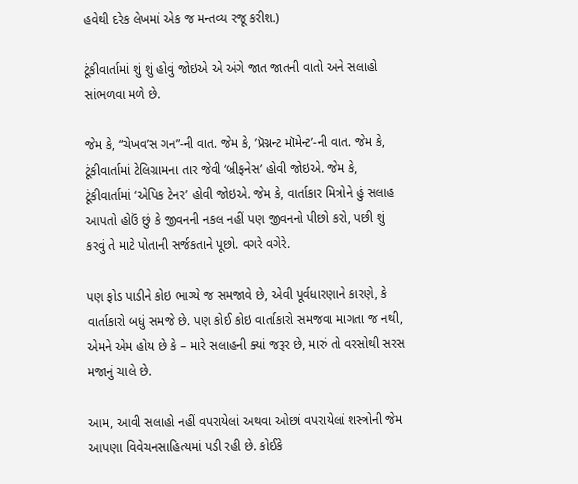હવેથી દરેક લેખમાં એક જ મન્તવ્ય રજૂ કરીશ.)

ટૂંકીવાર્તામાં શું શું હોવું જોઇએ એ અંગે જાત જાતની વાતો અને સલાહો સાંભળવા મળે છે.

જેમ કે, “ચેખવ’સ ગન”-ની વાત. જેમ કે, ’પ્રૅગ્નન્ટ મૉમેન્ટ’-ની વાત. જેમ કે, ટૂંકીવાર્તામાં ટેલિગ્રામના તાર જેવી ‘બ્રીફનેસ’ હોવી જોઇએ. જેમ કે, ટૂંકીવાર્તામાં ‘એપિક ટેનર’ હોવી જોઇએ. જેમ કે, વાર્તાકાર મિત્રોને હું સલાહ આપતો હોઉં છું કે જીવનની નકલ નહીં પણ જીવનનો પીછો કરો, પછી શું કરવું તે માટે પોતાની સર્જકતાને પૂછો. વગરે વગેરે.

પણ ફોડ પાડીને કોઇ ભાગ્યે જ સમજાવે છે, એવી પૂર્વધારણાને કારણે, કે વાર્તાકારો બધું સમજે છે. પણ કોઈ કોઇ વાર્તાકારો સમજવા માગતા જ નથી, એમને એમ હોય છે કે – મારે સલાહની ક્યાં જરૂર છે, મારું તો વરસોથી સરસ મજાનું ચાલે છે.

આમ, આવી સલાહો નહીં વપરાયેલાં અથવા ઓછાં વપરાયેલાં શસ્ત્રોની જેમ આપણા વિવેચનસાહિત્યમાં પડી રહી છે. કોઈકે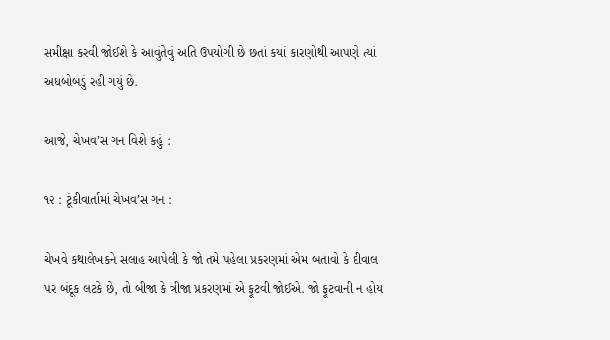સમીક્ષા કરવી જોઈશે કે આવુંતેવું અતિ ઉપયોગી છે છતાં કયાં કારણોથી આપણે ત્યાં અધબોબડું રહી ગયું છે.

આજે, ચેખવ’સ ગન વિશે કહું :

૧૨ : ટૂંકીવાર્તામાં ચેખવ’સ ગન :

ચેખવે કથાલેખકને સલાહ આપેલી કે જો તમે પહેલા પ્રકરણમાં એમ બતાવો કે દીવાલ પર બંદૂક લટકે છે, તો બીજા કે ત્રીજા પ્રકરણમાં એ ફૂટવી જોઈએ. જો ફૂટવાની ન હોય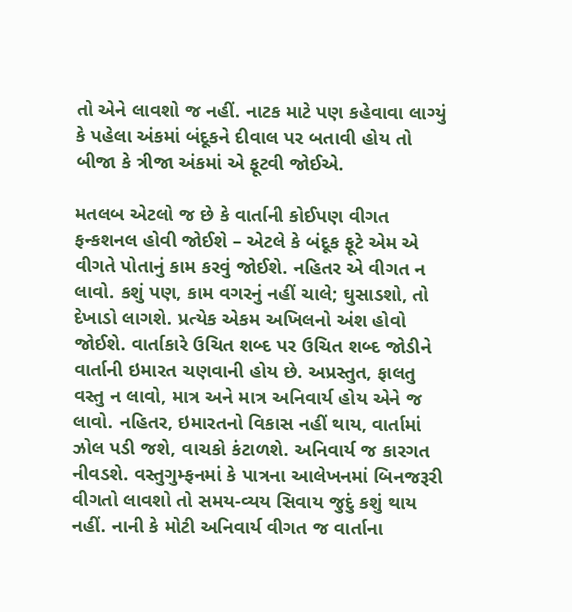તો એને લાવશો જ નહીં. નાટક માટે પણ કહેવાવા લાગ્યું કે પહેલા અંકમાં બંદૂકને દીવાલ પર બતાવી હોય તો બીજા કે ત્રીજા અંકમાં એ ફૂટવી જોઈએ.

મતલબ એટલો જ છે કે વાર્તાની કોઈપણ વીગત ફન્કશનલ હોવી જોઈશે – એટલે કે બંદૂક ફૂટે એમ એ વીગતે પોતાનું કામ કરવું જોઈશે. નહિતર એ વીગત ન લાવો. કશું પણ, કામ વગરનું નહીં ચાલે; ઘુસાડશો, તો દેખાડો લાગશે. પ્રત્યેક એકમ અખિલનો અંશ હોવો જોઈશે. વાર્તાકારે ઉચિત શબ્દ પર ઉચિત શબ્દ જોડીને વાર્તાની ઇમારત ચણવાની હોય છે. અપ્રસ્તુત, ફાલતુ વસ્તુ ન લાવો, માત્ર અને માત્ર અનિવાર્ય હોય એને જ લાવો. નહિતર, ઇમારતનો વિકાસ નહીં થાય, વાર્તામાં ઝોલ પડી જશે, વાચકો કંટાળશે. અનિવાર્ય જ કારગત નીવડશે. વસ્તુગુમ્ફનમાં કે પાત્રના આલેખનમાં બિનજરૂરી વીગતો લાવશો તો સમય-વ્યય સિવાય જુદું કશું થાય નહીં. નાની કે મોટી અનિવાર્ય વીગત જ વાર્તાના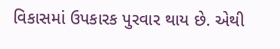વિકાસમાં ઉપકારક પુરવાર થાય છે. એથી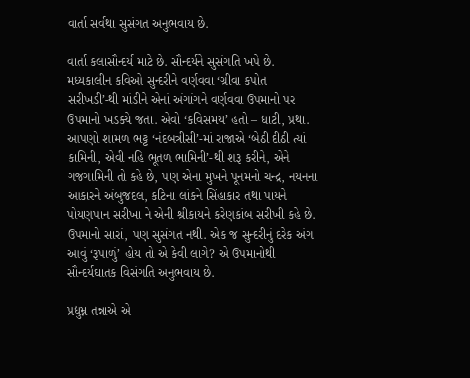વાર્તા સર્વથા સુસંગત અનુભવાય છે.

વાર્તા કલાસૌન્દર્ય માટે છે. સૌન્દર્યને સુસંગતિ ખપે છે. મધ્યકાલીન કવિઓ સુન્દરીને વર્ણવવા ‘ગ્રીવા કપોત સરીખડી’-થી માંડીને એનાં અંગાંગને વર્ણવવા ઉપમાનો પર ઉપમાનો ખડક્યે જતા. એવો ‘કવિસમય’ હતો – ધાટી, પ્રથા. આપણો શામળ ભટ્ટ ‘નંદબત્રીસી’-માં રાજાએ ‘બેઠી દીઠી ત્યાં કામિની, એવી નહિ ભૂતળ ભામિની’-થી શરૂ કરીને, એને ગજગામિની તો કહે છે, પણ એના મુખને પૂનમનો ચન્દ્ર, નયનના આકારને અંબુજદલ, કટિના લાંકને સિંહાકાર તથા પાયને પોયણપાન સરીખા ને એની શ્રીકાયને કરેણકાંબ સરીખી કહે છે. ઉપમાનો સારાં, પણ સુસંગત નથી. એક જ સુન્દરીનું દરેક અંગ આવું ‘રૂપાળું’ હોય તો એ કેવી લાગે? એ ઉપમાનોથી સૌન્દર્યઘાતક વિસંગતિ અનુભવાય છે.

પ્રદ્યુમ્ન તન્નાએ એ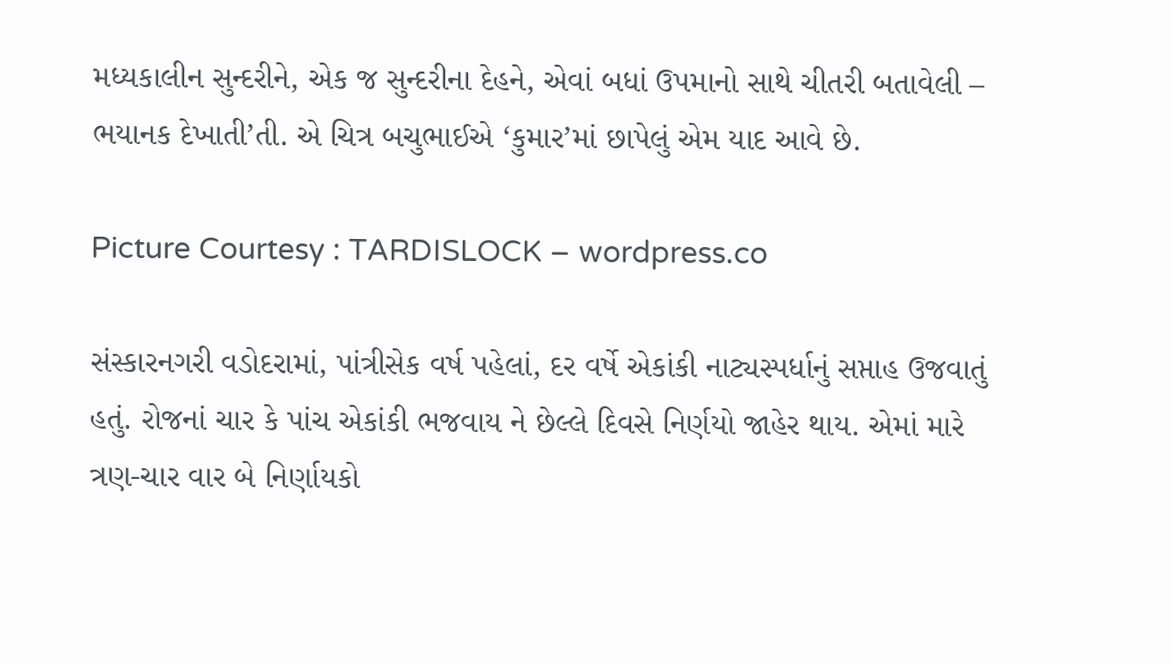મધ્યકાલીન સુન્દરીને, એક જ સુન્દરીના દેહને, એવાં બધાં ઉપમાનો સાથે ચીતરી બતાવેલી – ભયાનક દેખાતી’તી. એ ચિત્ર બચુભાઈએ ‘કુમાર’માં છાપેલું એમ યાદ આવે છે.

Picture Courtesy : TARDISLOCK – wordpress.co

સંસ્કારનગરી વડોદરામાં, પાંત્રીસેક વર્ષ પહેલાં, દર વર્ષે એકાંકી નાટ્યસ્પર્ધાનું સપ્તાહ ઉજવાતું હતું. રોજનાં ચાર કે પાંચ એકાંકી ભજવાય ને છેલ્લે દિવસે નિર્ણયો જાહેર થાય. એમાં મારે ત્રણ-ચાર વાર બે નિર્ણાયકો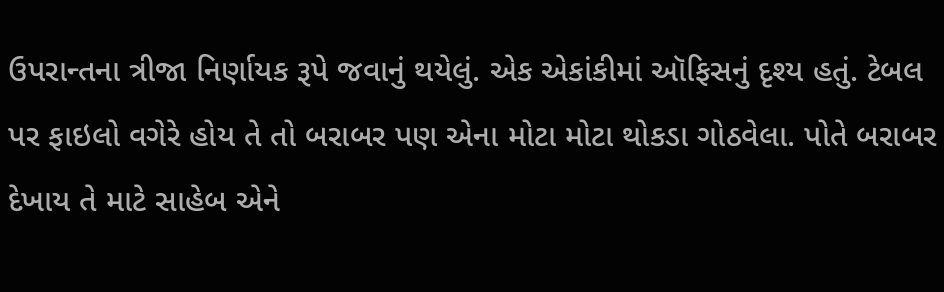ઉપરાન્તના ત્રીજા નિર્ણાયક રૂપે જવાનું થયેલું. એક એકાંકીમાં ઑફિસનું દૃશ્ય હતું. ટેબલ પર ફાઇલો વગેરે હોય તે તો બરાબર પણ એના મોટા મોટા થોકડા ગોઠવેલા. પોતે બરાબર દેખાય તે માટે સાહેબ એને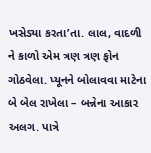ખસેડ્યા કરતા’તા. લાલ, વાદળી ને કાળો એમ ત્રણ ત્રણ ફોન ગોઠવેલા. પ્યૂનને બોલાવવા માટેના બે બેલ રાખેલા – બન્નેના આકાર અલગ. પાત્રે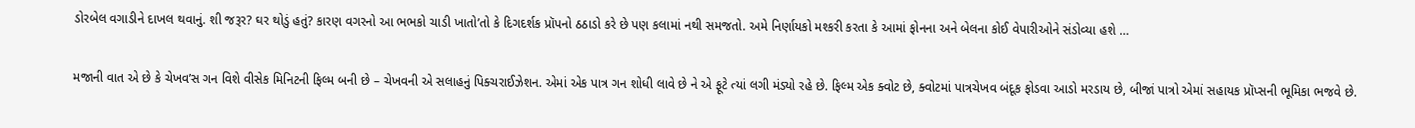ડોરબેલ વગાડીને દાખલ થવાનું. શી જરૂર? ઘર થોડું હતું? કારણ વગરનો આ ભભકો ચાડી ખાતો’તો કે દિગદર્શક પ્રૉપનો ઠઠાડો કરે છે પણ કલામાં નથી સમજતો. અમે નિર્ણાયકો મશ્કરી કરતા કે આમાં ફોનના અને બેલના કોઈ વેપારીઓને સંડોવ્યા હશે …

મજાની વાત એ છે કે ચેખવ’સ ગન વિશે વીસેક મિનિટની ફિલ્મ બની છે – ચેખવની એ સલાહનું પિક્ચરાઈઝેશન. એમાં એક પાત્ર ગન શોધી લાવે છે ને એ ફૂટે ત્યાં લગી મંડ્યો રહે છે. ફિલ્મ એક ક્વોટ છે, ક્વોટમાં પાત્રચેખવ બંદૂક ફોડવા આડો મરડાય છે, બીજાં પાત્રો એમાં સહાયક પ્રૉપ્સની ભૂમિકા ભજવે છે.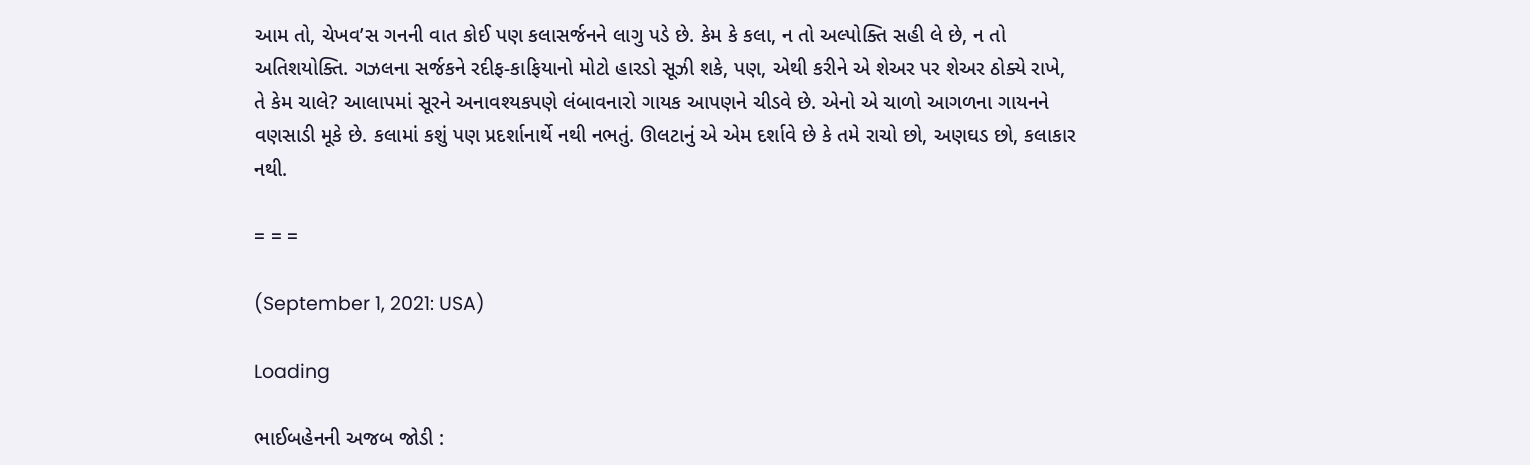આમ તો, ચેખવ’સ ગનની વાત કોઈ પણ કલાસર્જનને લાગુ પડે છે. કેમ કે કલા, ન તો અલ્પોક્તિ સહી લે છે, ન તો અતિશયોક્તિ. ગઝલના સર્જકને રદીફ-કાફિયાનો મોટો હારડો સૂઝી શકે, પણ, એથી કરીને એ શેઅર પર શેઅર ઠોક્યે રાખે, તે કેમ ચાલે? આલાપમાં સૂરને અનાવશ્યકપણે લંબાવનારો ગાયક આપણને ચીડવે છે. એનો એ ચાળો આગળના ગાયનને વણસાડી મૂકે છે. કલામાં કશું પણ પ્રદર્શાનાર્થે નથી નભતું. ઊલટાનું એ એમ દર્શાવે છે કે તમે રાચો છો, અણઘડ છો, કલાકાર નથી.

= = =

(September 1, 2021: USA)

Loading

ભાઈબહેનની અજબ જોડી :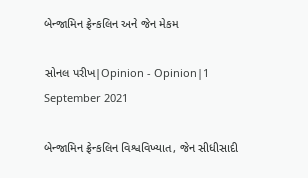બેન્જામિન ફ્રેન્કલિન અને જેન મેકમ

સોનલ પરીખ|Opinion - Opinion|1 September 2021

બેન્જામિન ફ્રેન્કલિન વિશ્વવિખ્યાત, જેન સીધીસાદી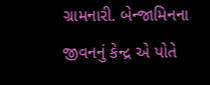ગ્રામનારી. બેન્જામિનના જીવનનું કેન્દ્ર એ પોતે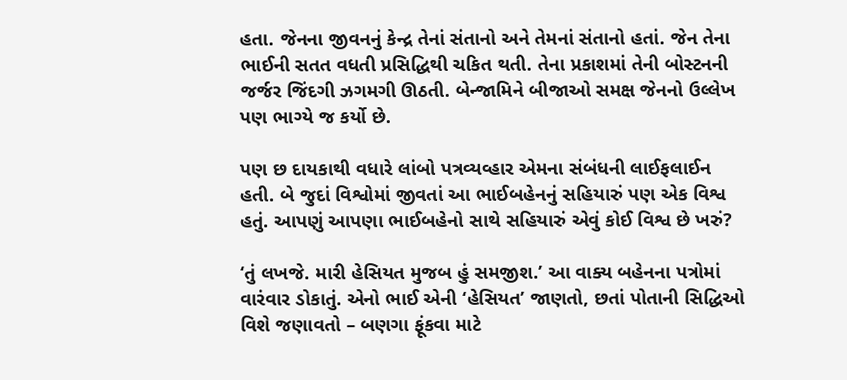હતા. જેનના જીવનનું કેન્દ્ર તેનાં સંતાનો અને તેમનાં સંતાનો હતાં. જેન તેના ભાઈની સતત વધતી પ્રસિદ્ધિથી ચકિત થતી. તેના પ્રકાશમાં તેની બોસ્ટનની જર્જર જિંદગી ઝગમગી ઊઠતી. બેન્જામિને બીજાઓ સમક્ષ જેનનો ઉલ્લેખ પણ ભાગ્યે જ કર્યો છે.

પણ છ દાયકાથી વધારે લાંબો પત્રવ્યવ્હાર એમના સંબંધની લાઈફલાઈન હતી. બે જુદાં વિશ્વોમાં જીવતાં આ ભાઈબહેનનું સહિયારું પણ એક વિશ્વ હતું. આપણું આપણા ભાઈબહેનો સાથે સહિયારું એવું કોઈ વિશ્વ છે ખરું?

‘તું લખજે. મારી હેસિયત મુજબ હું સમજીશ.’ આ વાક્ય બહેનના પત્રોમાં વારંવાર ડોકાતું. એનો ભાઈ એની ‘હેસિયત’ જાણતો, છતાં પોતાની સિદ્ધિઓ વિશે જણાવતો – બણગા ફૂંકવા માટે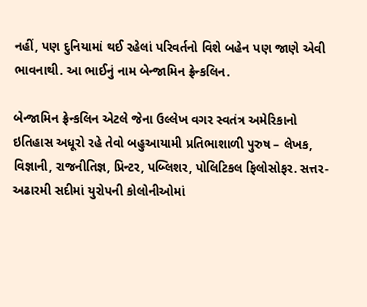નહીં, પણ દુનિયામાં થઈ રહેલાં પરિવર્તનો વિશે બહેન પણ જાણે એવી ભાવનાથી. આ ભાઈનું નામ બેન્જામિન ફ્રેન્કલિન.

બેન્જામિન ફ્રેન્કલિન એટલે જેના ઉલ્લેખ વગર સ્વતંત્ર અમેરિકાનો ઇતિહાસ અધૂરો રહે તેવો બહુઆયામી પ્રતિભાશાળી પુરુષ – લેખક, વિજ્ઞાની, રાજનીતિજ્ઞ, પ્રિન્ટર, પબ્લિશર, પોલિટિકલ ફિલોસોફર. સત્તર-અઢારમી સદીમાં યુરોપની કોલોનીઓમાં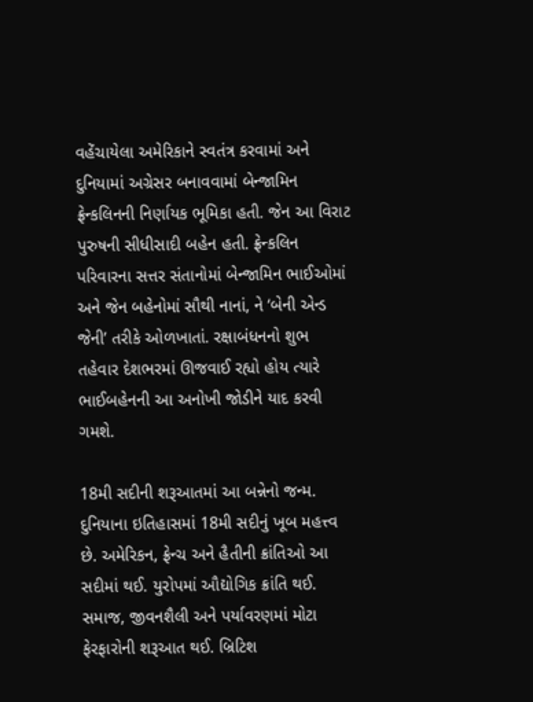વહેંચાયેલા અમેરિકાને સ્વતંત્ર કરવામાં અને દુનિયામાં અગ્રેસર બનાવવામાં બેન્જામિન ફ્રેન્કલિનની નિર્ણાયક ભૂમિકા હતી. જેન આ વિરાટ પુરુષની સીધીસાદી બહેન હતી. ફ્રેન્કલિન પરિવારના સત્તર સંતાનોમાં બેન્જામિન ભાઈઓમાં અને જેન બહેનોમાં સૌથી નાનાં, ને ‘બેની એન્ડ જેની’ તરીકે ઓળખાતાં. રક્ષાબંધનનો શુભ તહેવાર દેશભરમાં ઊજવાઈ રહ્યો હોય ત્યારે ભાઈબહેનની આ અનોખી જોડીને યાદ કરવી ગમશે.

18મી સદીની શરૂઆતમાં આ બન્નેનો જન્મ. દુનિયાના ઇતિહાસમાં 18મી સદીનું ખૂબ મહત્ત્વ છે. અમેરિકન, ફ્રેન્ચ અને હૈતીની ક્રાંતિઓ આ સદીમાં થઈ. યુરોપમાં ઔદ્યોગિક ક્રાંતિ થઈ. સમાજ, જીવનશૈલી અને પર્યાવરણમાં મોટા ફેરફારોની શરૂઆત થઈ. બ્રિટિશ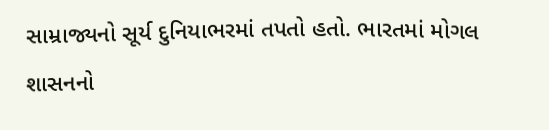સામ્રાજ્યનો સૂર્ય દુનિયાભરમાં તપતો હતો. ભારતમાં મોગલ શાસનનો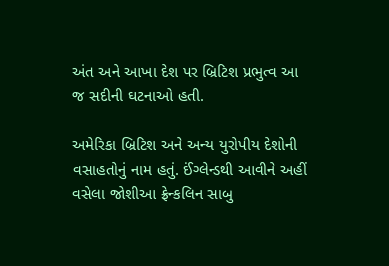અંત અને આખા દેશ પર બ્રિટિશ પ્રભુત્વ આ જ સદીની ઘટનાઓ હતી.

અમેરિકા બ્રિટિશ અને અન્ય યુરોપીય દેશોની વસાહતોનું નામ હતું. ઈંગ્લેન્ડથી આવીને અહીં વસેલા જોશીઆ ફ્રેન્કલિન સાબુ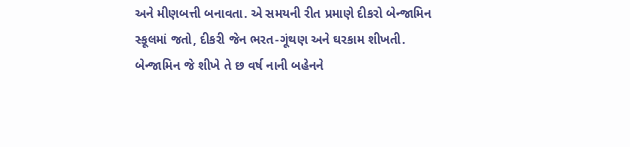અને મીણબત્તી બનાવતા. એ સમયની રીત પ્રમાણે દીકરો બેન્જામિન સ્કૂલમાં જતો, દીકરી જેન ભરત-ગૂંથણ અને ઘરકામ શીખતી. બેન્જામિન જે શીખે તે છ વર્ષ નાની બહેનને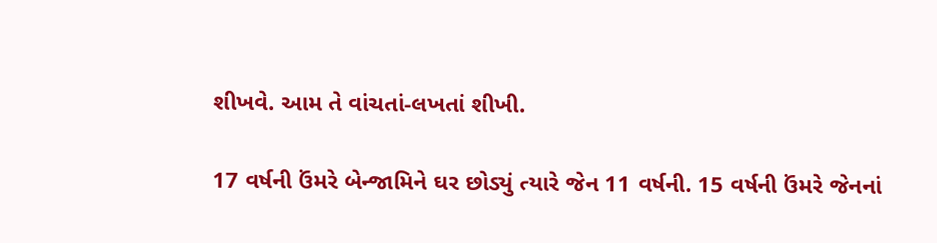શીખવે. આમ તે વાંચતાં-લખતાં શીખી.

17 વર્ષની ઉંમરે બેન્જામિને ઘર છોડ્યું ત્યારે જેન 11 વર્ષની. 15 વર્ષની ઉંમરે જેનનાં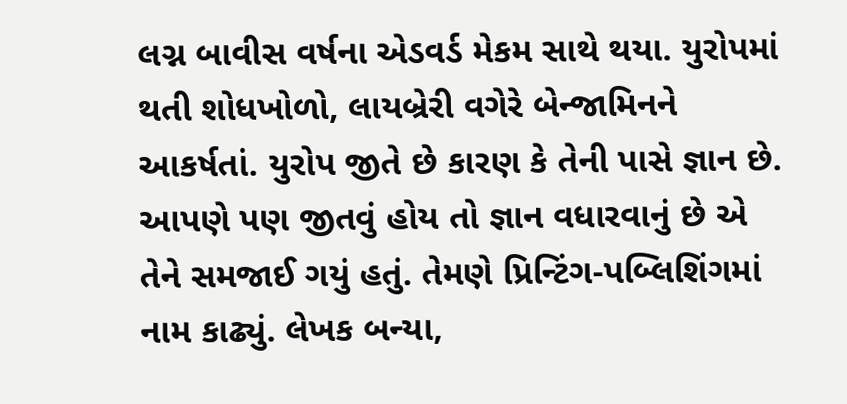લગ્ન બાવીસ વર્ષના એડવર્ડ મેકમ સાથે થયા. યુરોપમાં થતી શોધખોળો, લાયબ્રેરી વગેરે બેન્જામિનને આકર્ષતાં. યુરોપ જીતે છે કારણ કે તેની પાસે જ્ઞાન છે. આપણે પણ જીતવું હોય તો જ્ઞાન વધારવાનું છે એ તેને સમજાઈ ગયું હતું. તેમણે પ્રિન્ટિંગ-પબ્લિશિંગમાં નામ કાઢ્યું. લેખક બન્યા,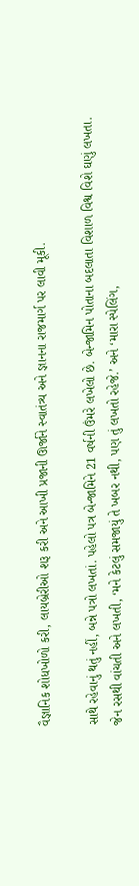વૈજ્ઞાનિક શોધખોળો કરી, લાયબ્રેરીઓ શરૂ કરી અને આખી પ્રજાની ઊર્જાને સ્વાતંત્ર્ય અને જ્ઞાનના રાજમાર્ગ પર લાવી મૂકી.

સાથે રહેવાનું થતું નહીં, બન્ને પત્રો લખતાં. પહેલો પત્ર બેન્જામિને 21 વર્ષની ઉંમરે લખેલો છે. બેન્જામિન પોતાના બદલાતા વિશાળ વિશ્વ વિશે ઘણું લખતા. જેન રસથી વાંચતી અને લખતી, ‘મને કેટલું સમજાયું તે ખબર નથી, પણ તું લખતો રહેજે.’ અને ‘મારા સ્પેલિંગ,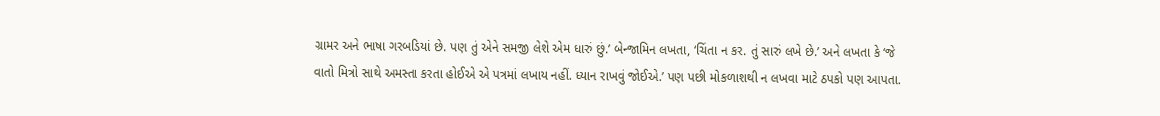ગ્રામર અને ભાષા ગરબડિયાં છે. પણ તું એને સમજી લેશે એમ ધારું છું.’ બેન્જામિન લખતા, ‘ચિંતા ન કર. તું સારું લખે છે.’ અને લખતા કે ‘જે વાતો મિત્રો સાથે અમસ્તા કરતા હોઈએ એ પત્રમાં લખાય નહીં. ધ્યાન રાખવું જોઈએ.’ પણ પછી મોકળાશથી ન લખવા માટે ઠપકો પણ આપતા.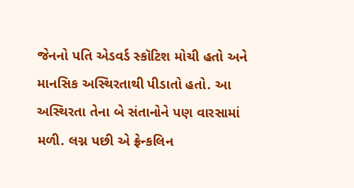જેનનો પતિ એડવર્ડ સ્કૉટિશ મોચી હતો અને માનસિક અસ્થિરતાથી પીડાતો હતો. આ અસ્થિરતા તેના બે સંતાનોને પણ વારસામાં મળી. લગ્ન પછી એ ફ્રેન્કલિન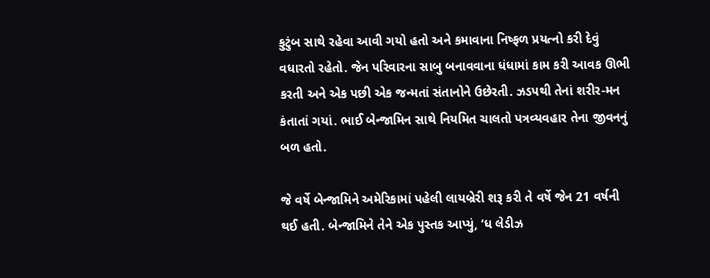કુટુંબ સાથે રહેવા આવી ગયો હતો અને કમાવાના નિષ્ફળ પ્રયત્નો કરી દેવું વધારતો રહેતો. જેન પરિવારના સાબુ બનાવવાના ધંધામાં કામ કરી આવક ઊભી કરતી અને એક પછી એક જન્મતાં સંતાનોને ઉછેરતી. ઝડપથી તેનાં શરીર-મન કંતાતાં ગયાં. ભાઈ બેન્જામિન સાથે નિયમિત ચાલતો પત્રવ્યવહાર તેના જીવનનું બળ હતો.

જે વર્ષે બેન્જામિને અમેરિકામાં પહેલી લાયબ્રેરી શરૂ કરી તે વર્ષે જેન 21 વર્ષની થઈ હતી. બેન્જામિને તેને એક પુસ્તક આપ્યું, ‘ધ લેડીઝ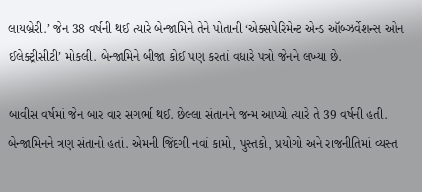લાયબ્રેરી.’ જેન 38 વર્ષની થઈ ત્યારે બેન્જામિને તેને પોતાની ‘એક્સપેરિમેન્ટ એન્ડ ઑબ્ઝર્વેશન્સ ઓન ઈલેક્ટ્રીસીટી’ મોકલી. બેન્જામિને બીજા કોઈ પણ કરતાં વધારે પત્રો જેનને લખ્યા છે.

બાવીસ વર્ષમાં જેન બાર વાર સગર્ભા થઈ. છેલ્લા સંતાનને જન્મ આપ્યો ત્યારે તે 39 વર્ષની હતી. બેન્જામિનને ત્રણ સંતાનો હતાં. એમની જિંદગી નવાં કામો, પુસ્તકો, પ્રયોગો અને રાજનીતિમાં વ્યસ્ત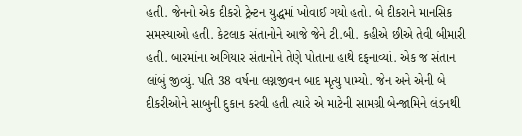હતી. જેનનો એક દીકરો ટ્રેન્ટન યુદ્ધમાં ખોવાઈ ગયો હતો. બે દીકરાને માનસિક સમસ્યાઓ હતી. કેટલાક સંતાનોને આજે જેને ટી.બી. કહીએ છીએ તેવી બીમારી હતી. બારમાંના અગિયાર સંતાનોને તેણે પોતાના હાથે દફનાવ્યાં. એક જ સંતાન લાંબું જીવ્યું. પતિ 38 વર્ષના લગ્નજીવન બાદ મૃત્યુ પામ્યો. જેન અને એની બે દીકરીઓને સાબુની દુકાન કરવી હતી ત્યારે એ માટેની સામગ્રી બેન્જામિને લંડનથી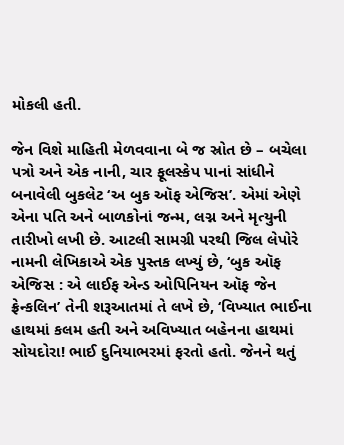મોકલી હતી.

જેન વિશે માહિતી મેળવવાના બે જ સ્રોત છે – બચેલા પત્રો અને એક નાની, ચાર ફૂલસ્કેપ પાનાં સાંધીને બનાવેલી બુકલેટ ‘અ બુક ઑફ એજિસ’. એમાં એણે એના પતિ અને બાળકોનાં જન્મ, લગ્ન અને મૃત્યુની તારીખો લખી છે. આટલી સામગ્રી પરથી જિલ લેપોરે નામની લેખિકાએ એક પુસ્તક લખ્યું છે, ‘બુક ઑફ એજિસ : એ લાઈફ એન્ડ ઓપિનિયન ઑફ જેન ફ્રેન્કલિન’ તેની શરૂઆતમાં તે લખે છે, ‘વિખ્યાત ભાઈના હાથમાં કલમ હતી અને અવિખ્યાત બહેનના હાથમાં સોયદોરા! ભાઈ દુનિયાભરમાં ફરતો હતો. જેનને થતું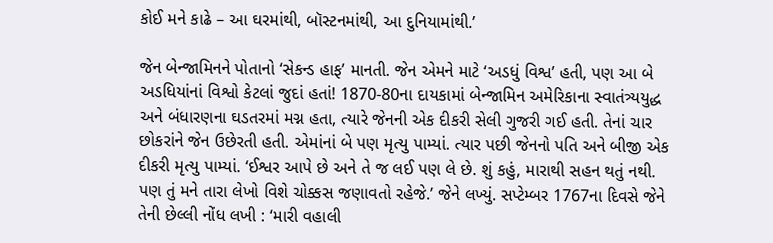કોઈ મને કાઢે – આ ઘરમાંથી, બૉસ્ટનમાંથી, આ દુનિયામાંથી.’

જેન બેન્જામિનને પોતાનો ‘સેકન્ડ હાફ’ માનતી. જેન એમને માટે ‘અડધું વિશ્વ’ હતી, પણ આ બે અડધિયાંનાં વિશ્વો કેટલાં જુદાં હતાં! 1870-80ના દાયકામાં બેન્જામિન અમેરિકાના સ્વાતંત્ર્યયુદ્ધ અને બંધારણના ઘડતરમાં મગ્ન હતા, ત્યારે જેનની એક દીકરી સેલી ગુજરી ગઈ હતી. તેનાં ચાર છોકરાંને જેન ઉછેરતી હતી. એમાંનાં બે પણ મૃત્યુ પામ્યાં. ત્યાર પછી જેનનો પતિ અને બીજી એક દીકરી મૃત્યુ પામ્યાં. ‘ઈશ્વર આપે છે અને તે જ લઈ પણ લે છે. શું કહું, મારાથી સહન થતું નથી. પણ તું મને તારા લેખો વિશે ચોક્કસ જણાવતો રહેજે.’ જેને લખ્યું. સપ્ટેમ્બર 1767ના દિવસે જેને તેની છેલ્લી નોંધ લખી : ‘મારી વહાલી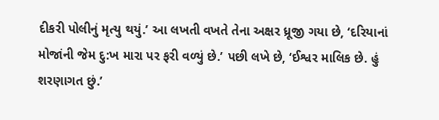દીકરી પોલીનું મૃત્યુ થયું.’ આ લખતી વખતે તેના અક્ષર ધ્રૂજી ગયા છે, ‘દરિયાનાં મોજાંની જેમ દુ:ખ મારા પર ફરી વળ્યું છે.’ પછી લખે છે, ‘ઈશ્વર માલિક છે. હું શરણાગત છું.’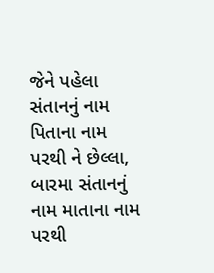જેને પહેલા સંતાનનું નામ પિતાના નામ પરથી ને છેલ્લા, બારમા સંતાનનું નામ માતાના નામ પરથી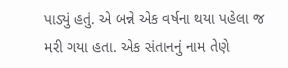પાડ્યું હતું. એ બન્ને એક વર્ષના થયા પહેલા જ મરી ગયા હતા. એક સંતાનનું નામ તેણે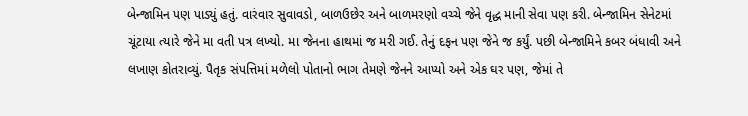બેન્જામિન પણ પાડ્યું હતું. વારંવાર સુવાવડો, બાળઉછેર અને બાળમરણો વચ્ચે જેને વૃદ્ધ માની સેવા પણ કરી. બેન્જામિન સેનેટમાં ચૂંટાયા ત્યારે જેને મા વતી પત્ર લખ્યો. મા જેનના હાથમાં જ મરી ગઈ. તેનું દફન પણ જેને જ કર્યું. પછી બેન્જામિને કબર બંધાવી અને લખાણ કોતરાવ્યું. પૈતૃક સંપત્તિમાં મળેલો પોતાનો ભાગ તેમણે જેનને આપ્યો અને એક ઘર પણ, જેમાં તે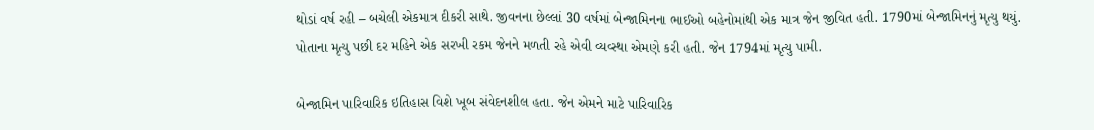થોડાં વર્ષ રહી – બચેલી એકમાત્ર દીકરી સાથે. જીવનના છેલ્લાં 30 વર્ષમાં બેન્જામિનના ભાઈઓ બહેનોમાંથી એક માત્ર જેન જીવિત હતી. 1790માં બેન્જામિનનું મૃત્યુ થયું. પોતાના મૃત્યુ પછી દર મહિને એક સરખી રકમ જેનને મળતી રહે એવી વ્યવ્સ્થા એમણે કરી હતી. જેન 1794માં મૃત્યુ પામી.

બેન્જામિન પારિવારિક ઇતિહાસ વિશે ખૂબ સંવેદનશીલ હતા. જેન એમને માટે પારિવારિક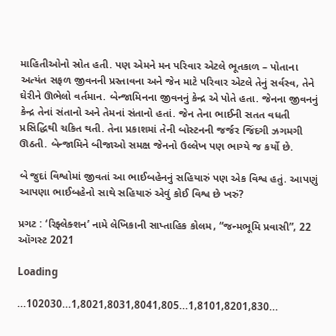માહિતીઓનો સ્રોત હતી. પણ એમને મન પરિવાર એટલે ભૂતકાળ – પોતાના અત્યંત સફળ જીવનની પ્રસ્તાવના અને જેન માટે પરિવાર એટલે તેનું સર્વસ્વ, તેને ઘેરીને ઊભેલો વર્તમાન. બેન્જામિનના જીવનનું કેન્દ્ર એ પોતે હતા. જેનના જીવનનું કેન્દ્ર તેનાં સંતાનો અને તેમનાં સંતાનો હતાં. જેન તેના ભાઈની સતત વધતી પ્રસિદ્ધિથી ચકિત થતી. તેના પ્રકાશમાં તેની બોસ્ટનની જર્જર જિંદગી ઝગમગી ઊઠતી. બેન્જામિને બીજાઓ સમક્ષ જેનનો ઉલ્લેખ પણ ભાગ્યે જ કર્યો છે.

બે જુદાં વિશ્વોમાં જીવતાં આ ભાઈબહેનનું સહિયારું પણ એક વિશ્વ હતું. આપણું આપણા ભાઈબહેનો સાથે સહિયારું એવું કોઈ વિશ્વ છે ખરું?

પ્રગટ : ‘રિફ્લેક્શન’ નામે લેખિકાની સાપ્તાહિક કોલમ, “જન્મભૂમિ પ્રવાસી”, 22 ઑગસ્ટ 2021

Loading

...102030...1,8021,8031,8041,805...1,8101,8201,830...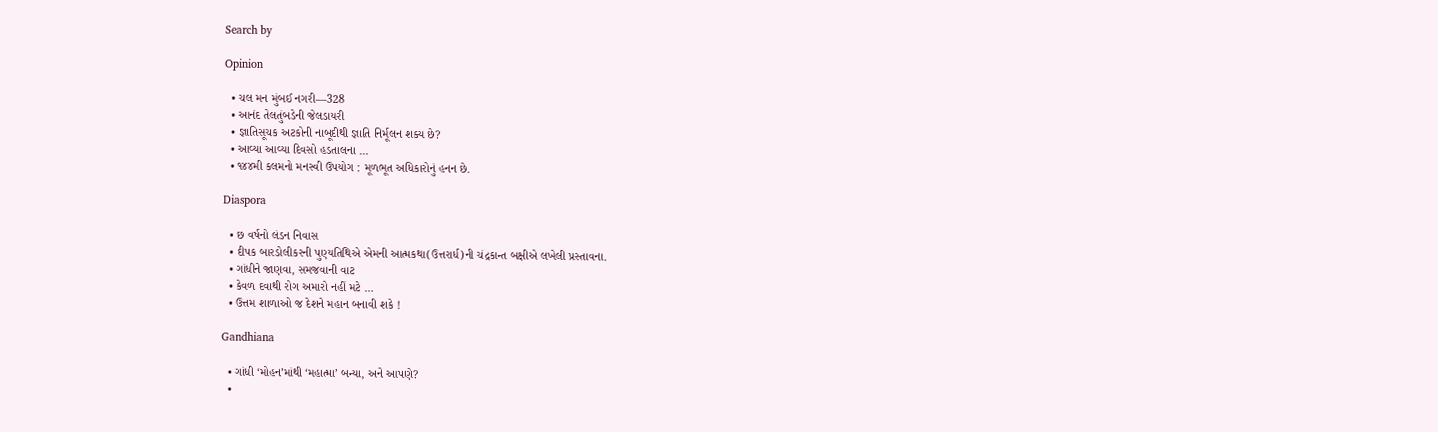Search by

Opinion

  • ચલ મન મુંબઈ નગરી—328
  • આનંદ તેલતુંબડેની જેલડાયરી
  • જ્ઞાતિસૂચક અટકોની નાબૂદીથી જ્ઞાતિ નિર્મૂલન શક્ય છે?
  • આવ્યા આવ્યા દિવસો હડતાલના …
  • ૧૪૪મી કલમનો મનસ્વી ઉપયોગ : મૂળભૂત અધિકારોનું હનન છે.

Diaspora

  • છ વર્ષનો લંડન નિવાસ
  • દીપક બારડોલીકરની પુણ્યતિથિએ એમની આત્મકથા(ઉત્તરાર્ધ)ની ચંદ્રકાન્ત બક્ષીએ લખેલી પ્રસ્તાવના.
  • ગાંધીને જાણવા, સમજવાની વાટ
  • કેવળ દવાથી રોગ અમારો નહીં મટે …
  • ઉત્તમ શાળાઓ જ દેશને મહાન બનાવી શકે !

Gandhiana

  • ગાંધી ‘મોહન’માંથી ‘મહાત્મા’ બન્યા, અને આપણે?
  •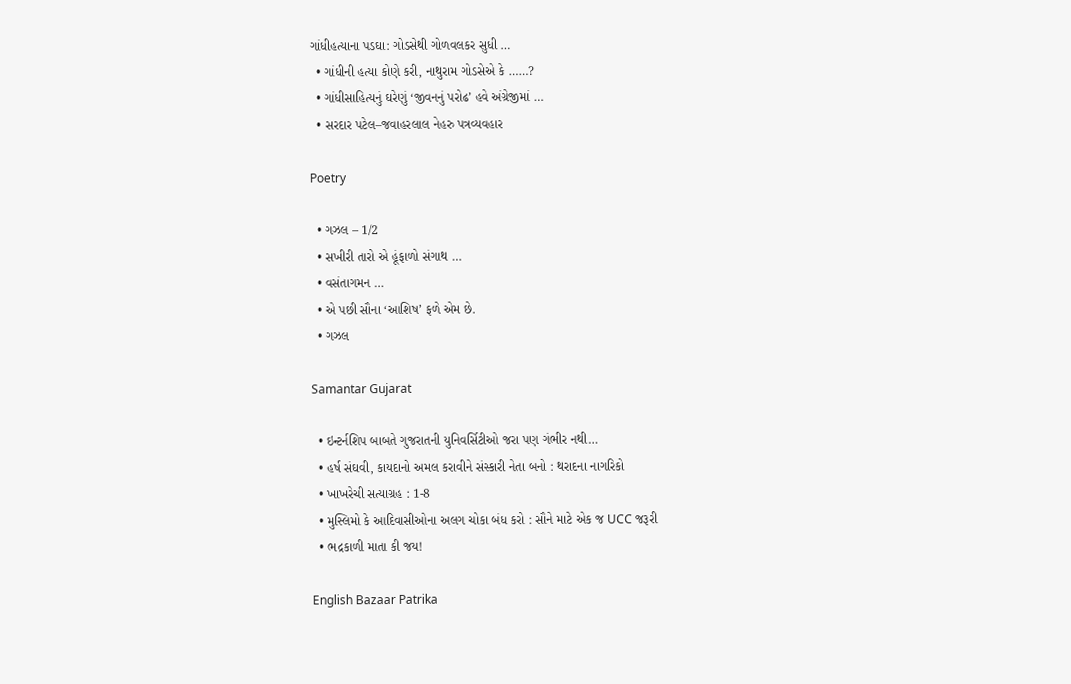ગાંધીહત્યાના પડઘા: ગોડસેથી ગોળવલકર સુધી …
  • ગાંધીની હત્યા કોણે કરી, નાથુરામ ગોડસેએ કે ……?
  • ગાંધીસાહિત્યનું ઘરેણું ‘જીવનનું પરોઢ’ હવે અંગ્રેજીમાં …
  • સરદાર પટેલ–જવાહરલાલ નેહરુ પત્રવ્યવહાર

Poetry

  • ગઝલ – 1/2
  • સખીરી તારો એ હૂંફાળો સંગાથ …
  • વસંતાગમન …
  • એ પછી સૌના ‘આશિષ’ ફળે એમ છે.
  • ગઝલ

Samantar Gujarat

  • ઇન્ટર્નશિપ બાબતે ગુજરાતની યુનિવર્સિટીઓ જરા પણ ગંભીર નથી…
  • હર્ષ સંઘવી, કાયદાનો અમલ કરાવીને સંસ્કારી નેતા બનો : થરાદના નાગરિકો
  • ખાખરેચી સત્યાગ્રહ : 1-8
  • મુસ્લિમો કે આદિવાસીઓના અલગ ચોકા બંધ કરો : સૌને માટે એક જ UCC જરૂરી
  • ભદ્રકાળી માતા કી જય!

English Bazaar Patrika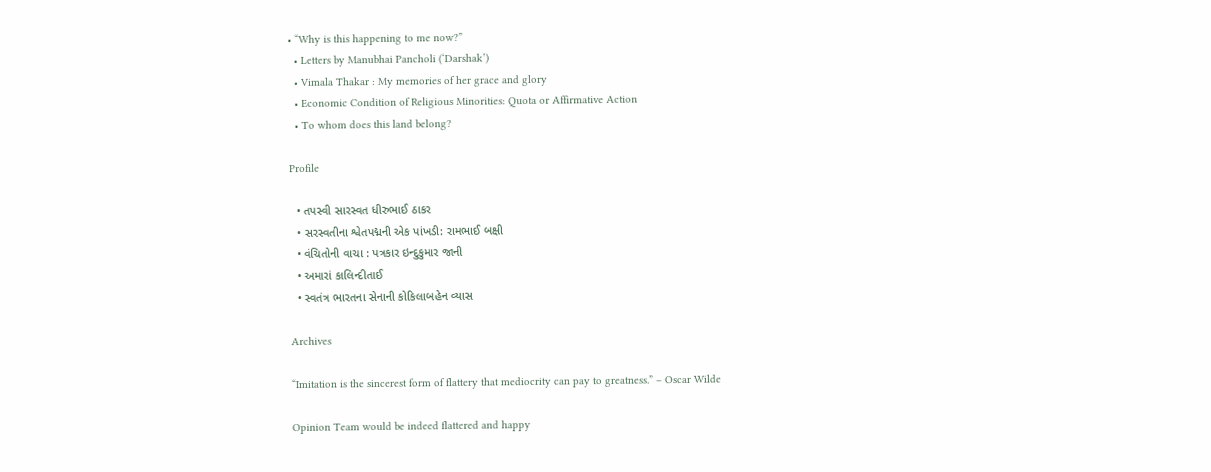• “Why is this happening to me now?”
  • Letters by Manubhai Pancholi (‘Darshak’)
  • Vimala Thakar : My memories of her grace and glory
  • Economic Condition of Religious Minorities: Quota or Affirmative Action
  • To whom does this land belong?

Profile

  • તપસ્વી સારસ્વત ધીરુભાઈ ઠાકર
  • સરસ્વતીના શ્વેતપદ્મની એક પાંખડી: રામભાઈ બક્ષી
  • વંચિતોની વાચા : પત્રકાર ઇન્દુકુમાર જાની
  • અમારાં કાલિન્દીતાઈ
  • સ્વતંત્ર ભારતના સેનાની કોકિલાબહેન વ્યાસ

Archives

“Imitation is the sincerest form of flattery that mediocrity can pay to greatness.” – Oscar Wilde

Opinion Team would be indeed flattered and happy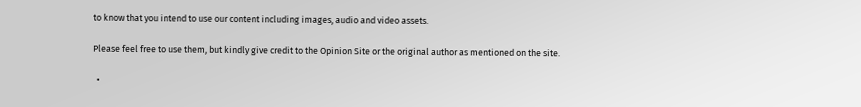to know that you intend to use our content including images, audio and video assets.

Please feel free to use them, but kindly give credit to the Opinion Site or the original author as mentioned on the site.

  •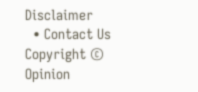Disclaimer
  • Contact Us
Copyright © Opinion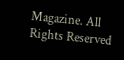Magazine. All Rights Reserved